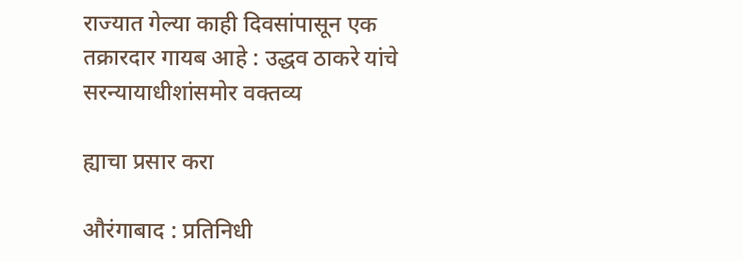राज्यात गेल्या काही दिवसांपासून एक तक्रारदार गायब आहे : उद्धव ठाकरे यांचे सरन्यायाधीशांसमोर वक्तव्य

ह्याचा प्रसार करा

औरंगाबाद : प्रतिनिधी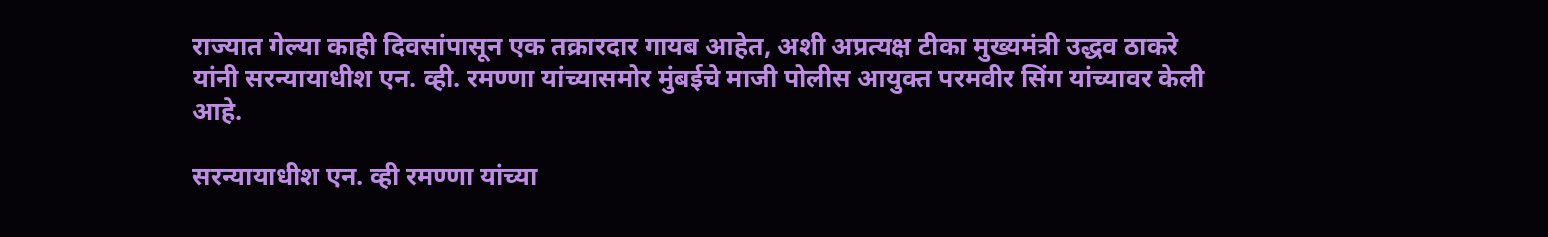राज्यात गेल्या काही दिवसांपासून एक तक्रारदार गायब आहेत, अशी अप्रत्यक्ष टीका मुख्यमंत्री उद्धव ठाकरे यांनी सरन्यायाधीश एन. व्ही. रमण्णा यांच्यासमोर मुंबईचे माजी पोलीस आयुक्त परमवीर सिंग यांच्यावर केली आहे.

सरन्यायाधीश एन. व्ही रमण्णा यांच्या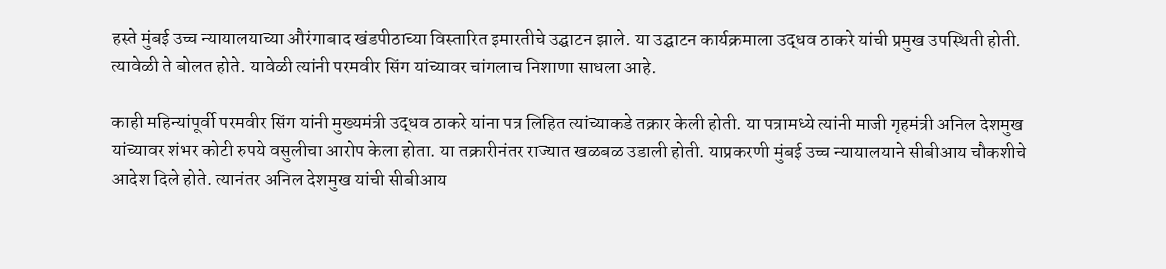हस्ते मुंबई उच्च न्यायालयाच्या औरंगाबाद खंडपीठाच्या विस्तारित इमारतीचे उद्घाटन झाले. या उद्घाटन कार्यक्रमाला उद्धव ठाकरे यांची प्रमुख उपस्थिती होती. त्यावेळी ते बोलत होते. यावेळी त्यांनी परमवीर सिंग यांच्यावर चांगलाच निशाणा साधला आहे.

काही महिन्यांपूर्वी परमवीर सिंग यांनी मुख्यमंत्री उद्धव ठाकरे यांना पत्र लिहित त्यांच्याकडे तक्रार केली होती. या पत्रामध्ये त्यांनी माजी गृहमंत्री अनिल देशमुख यांच्यावर शंभर कोटी रुपये वसुलीचा आरोप केला होता. या तक्रारीनंतर राज्यात खळबळ उडाली होती. याप्रकरणी मुंबई उच्च न्यायालयाने सीबीआय चौकशीचे आदेश दिले होते. त्यानंतर अनिल देशमुख यांची सीबीआय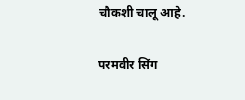चौकशी चालू आहे.

परमवीर सिंग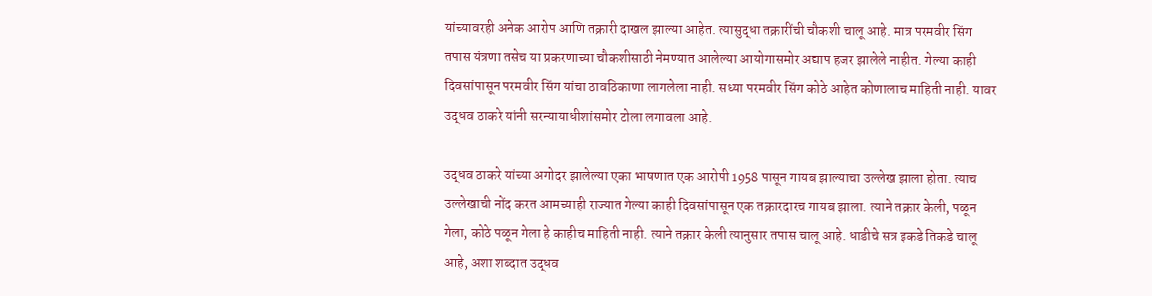यांच्यावरही अनेक आरोप आणि तक्रारी दाखल झाल्या आहेत. त्यासुद्धा तक्रारींची चौकशी चालू आहे. मात्र परमवीर सिंग तपास यंत्रणा तसेच या प्रकरणाच्या चौकशीसाठी नेमण्यात आलेल्या आयोगासमोर अद्याप हजर झालेले नाहीत. गेल्या काही दिवसांपासून परमवीर सिंग यांचा ठावठिकाणा लागलेला नाही. सध्या परमवीर सिंग कोठे आहेत कोणालाच माहिती नाही. यावर उद्धव ठाकरे यांनी सरन्यायाधीशांसमोर टोला लगावला आहे.

उद्धव ठाकरे यांच्या अगोदर झालेल्या एका भाषणात एक आरोपी 1958 पासून गायब झाल्याचा उल्लेख झाला होता. त्याच उल्लेखाची नोंद करत आमच्याही राज्यात गेल्या काही दिवसांपासून एक तक्रारदारच गायब झाला. त्याने तक्रार केली, पळून गेला, कोठे पळून गेला हे काहीच माहिती नाही. त्याने तक्रार केली त्यानुसार तपास चालू आहे. धाडीचे सत्र इकडे तिकडे चालू आहे, अशा शब्दात उद्धव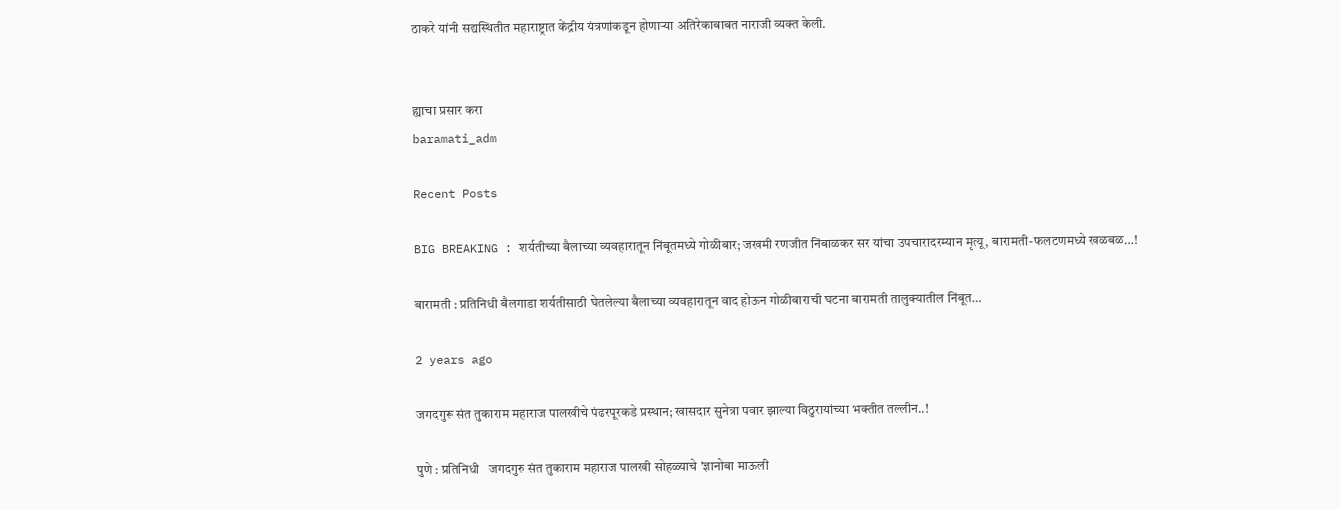ठाकरे यांनी सद्यस्थितीत महाराष्ट्रात केंद्रीय यंत्रणांकडून होणाऱ्या अतिरेकाबाबत नाराजी व्यक्त केली.


ह्याचा प्रसार करा
baramati_adm

Recent Posts

BIG BREAKING : शर्यतीच्या बैलाच्या व्यवहारातून निंबूतमध्ये गोळीबार; जखमी रणजीत निंबाळकर सर यांचा उपचारादरम्यान मृत्यू, बारामती-फलटणमध्ये खळबळ…!

बारामती : प्रतिनिधी बैलगाडा शर्यतीसाठी घेतलेल्या बैलाच्या व्यवहारातून वाद होऊन गोळीबाराची घटना बारामती तालुक्यातील निंबूत…

2 years ago

जगदगुरू संत तुकाराम महाराज पालखीचे पंढरपूरकडे प्रस्थान; खासदार सुनेत्रा पवार झाल्या विठुरायांच्या भक्तीत तल्लीन..!

पुणे : प्रतिनिधी   जगदगुरु संत तुकाराम महाराज पालखी सोहळ्याचे 'ज्ञानोबा माऊली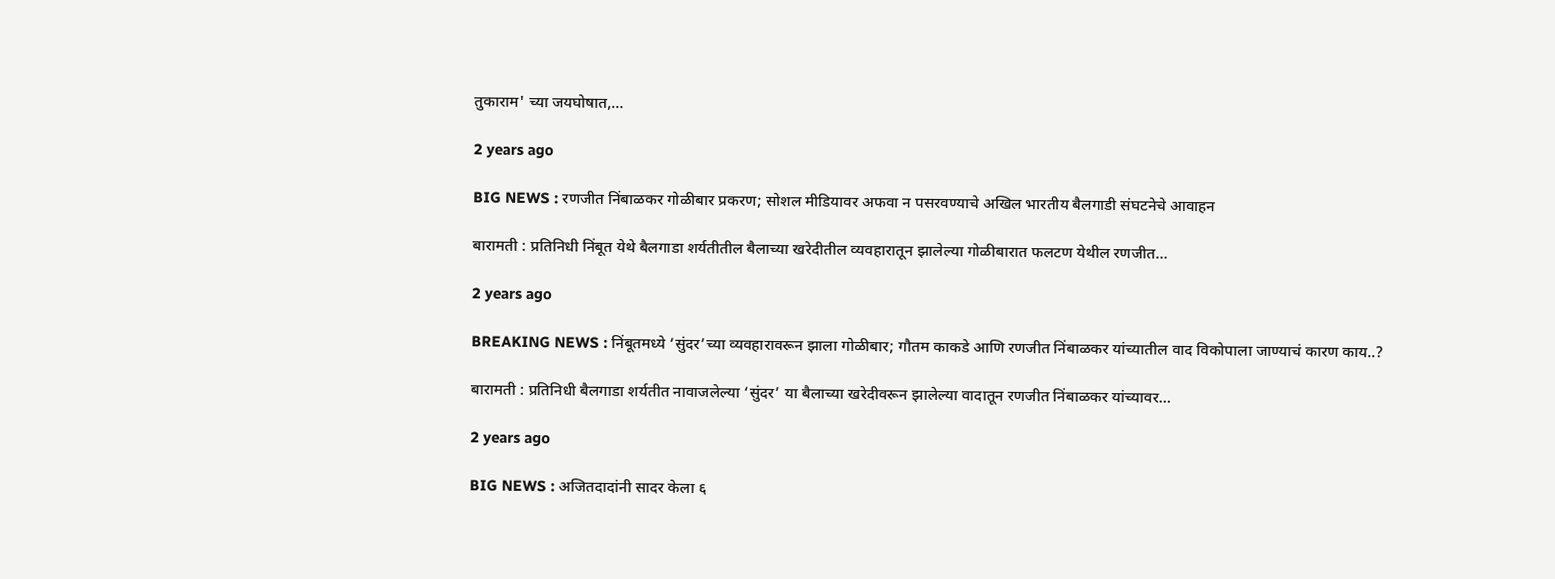तुकाराम' च्या जयघोषात,…

2 years ago

BIG NEWS : रणजीत निंबाळकर गोळीबार प्रकरण; सोशल मीडियावर अफवा न पसरवण्याचे अखिल भारतीय बैलगाडी संघटनेचे आवाहन

बारामती : प्रतिनिधी निंबूत येथे बैलगाडा शर्यतीतील बैलाच्या खरेदीतील व्यवहारातून झालेल्या गोळीबारात फलटण येथील रणजीत…

2 years ago

BREAKING NEWS : निंबूतमध्ये ‘सुंदर’च्या व्यवहारावरून झाला गोळीबार; गौतम काकडे आणि रणजीत निंबाळकर यांच्यातील वाद विकोपाला जाण्याचं कारण काय..?

बारामती : प्रतिनिधी बैलगाडा शर्यतीत नावाजलेल्या ‘सुंदर’ या बैलाच्या खरेदीवरून झालेल्या वादातून रणजीत निंबाळकर यांच्यावर…

2 years ago

BIG NEWS : अजितदादांनी सादर केला ६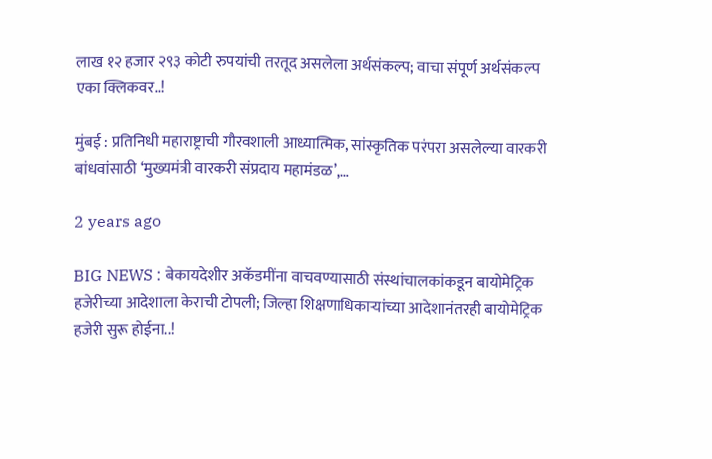लाख १२ हजार २९३ कोटी रुपयांची तरतूद असलेला अर्थसंकल्प; वाचा संपूर्ण अर्थसंकल्प एका क्लिकवर..!

मुंबई : प्रतिनिधी महाराष्ट्राची गौरवशाली आध्यात्मिक, सांस्कृतिक परंपरा असलेल्या वारकरी बांधवांसाठी ‘मुख्यमंत्री वारकरी संप्रदाय महामंडळ’,…

2 years ago

BIG NEWS : बेकायदेशीर अकॅडमींना वाचवण्यासाठी संस्थांचालकांकडून बायोमेट्रिक हजेरीच्या आदेशाला केराची टोपली; जिल्हा शिक्षणाधिकाऱ्यांच्या आदेशानंतरही बायोमेट्रिक हजेरी सुरू होईना..!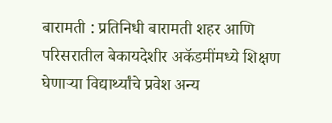बारामती : प्रतिनिधी बारामती शहर आणि परिसरातील बेकायदेशीर अकॅडमींमध्ये शिक्षण घेणाऱ्या विद्यार्थ्यांचे प्रवेश अन्य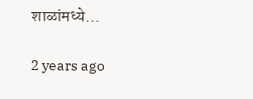शाळांमध्ये…

2 years ago